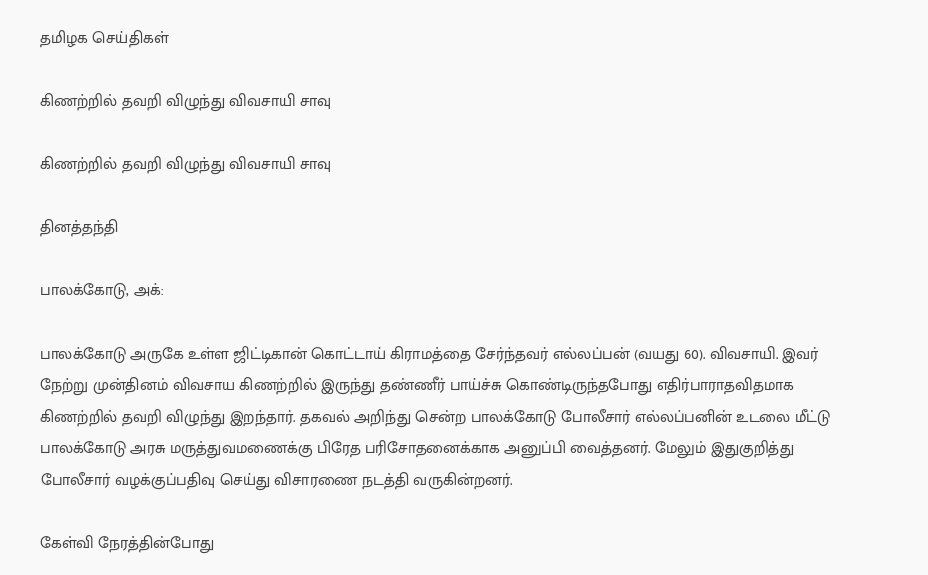தமிழக செய்திகள்

கிணற்றில் தவறி விழுந்து விவசாயி சாவு

கிணற்றில் தவறி விழுந்து விவசாயி சாவு

தினத்தந்தி

பாலக்கோடு, அக்:

பாலக்கோடு அருகே உள்ள ஜிட்டிகான் கொட்டாய் கிராமத்தை சேர்ந்தவர் எல்லப்பன் (வயது 60). விவசாயி. இவர் நேற்று முன்தினம் விவசாய கிணற்றில் இருந்து தண்ணீர் பாய்ச்சு கொண்டிருந்தபோது எதிர்பாராதவிதமாக கிணற்றில் தவறி விழுந்து இறந்தார். தகவல் அறிந்து சென்ற பாலக்கோடு போலீசார் எல்லப்பனின் உடலை மீட்டு பாலக்கோடு அரசு மருத்துவமணைக்கு பிரேத பரிசோதனைக்காக அனுப்பி வைத்தனர். மேலும் இதுகுறித்து போலீசார் வழக்குப்பதிவு செய்து விசாரணை நடத்தி வருகின்றனர்.

கேள்வி நேரத்தின்போது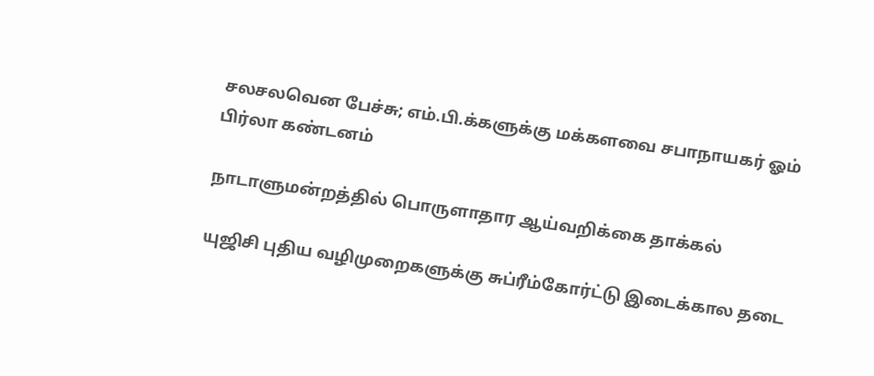சலசலவென பேச்சு; எம்.பி.க்களுக்கு மக்களவை சபாநாயகர் ஓம் பிர்லா கண்டனம்

நாடாளுமன்றத்தில் பொருளாதார ஆய்வறிக்கை தாக்கல்

யுஜிசி புதிய வழிமுறைகளுக்கு சுப்ரீம்கோர்ட்டு இடைக்கால தடை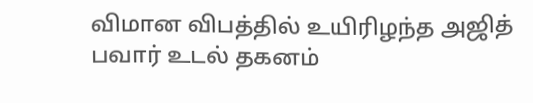விமான விபத்தில் உயிரிழந்த அஜித் பவார் உடல் தகனம்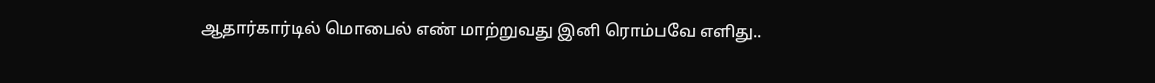ஆதார்கார்டில் மொபைல் எண் மாற்றுவது இனி ரொம்பவே எளிது..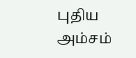புதிய அம்சம்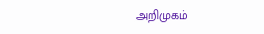அறிமுகம்